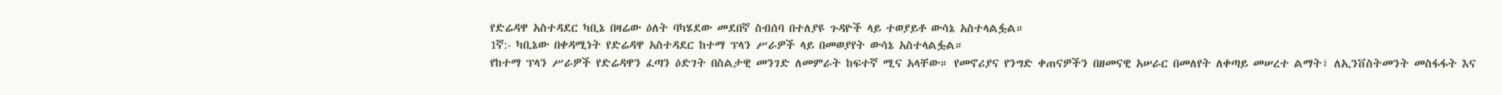የድሬዳዋ አስተዳደር ካቢኔ በዛሬው ዕለት ባካሄደው መደበኛ ስብሰባ በተለያዩ ጉዳዮች ላይ ተወያይቶ ውሳኔ አስተላልፏል።
1ኛ:- ካቢኔው በቀዳሚነት የድሬዳዋ አስተዳደር ከተማ ፕላን ሥራዎች ላይ በመወያየት ውሳኔ አስተላልፏል።
የከተማ ፕላን ሥራዎች የድሬዳዋን ፈጣን ዕድገት በስልታዊ መንገድ ለመምራት ከፍተኛ ሚና አላቸው። የመኖሪያና የንግድ ቀጠናዎችን በዘመናዊ አሠራር በመለየት ለቀጣይ መሠረተ ልማት፣ ለኢንቨስትመንት መስፋፋት እና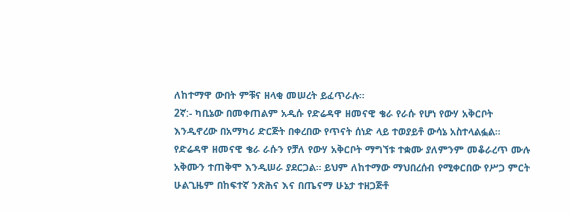ለከተማዋ ውበት ምቹና ዘላቂ መሠረት ይፈጥራሉ።
2ኛ:- ካቢኔው በመቀጠልም አዲሱ የድሬዳዋ ዘመናዊ ቄራ የራሱ የሆነ የውሃ አቅርቦት እንዲኖረው በአማካሪ ድርጅት በቀረበው የጥናት ሰነድ ላይ ተወያይቶ ውሳኔ አስተላልፏል።
የድሬዳዋ ዘመናዊ ቄራ ራሱን የቻለ የውሃ አቅርቦት ማግኘቱ ተቋሙ ያለምንም መቆራረጥ ሙሉ አቅሙን ተጠቅሞ እንዲሠራ ያደርጋል። ይህም ለከተማው ማህበረሰብ የሚቀርበው የሥጋ ምርት ሁልጊዜም በከፍተኛ ንጽሕና እና በጤናማ ሁኔታ ተዘጋጅቶ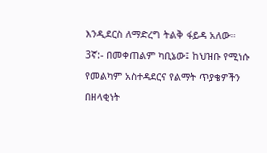እንዲደርስ ለማድረግ ትልቅ ፋይዳ አለው።
3ኛ:- በመቀጠልም ካቢኔው፤ ከህዝቡ የሚነሱ የመልካም አስተዳደርና የልማት ጥያቄዎችን በዘላቂነት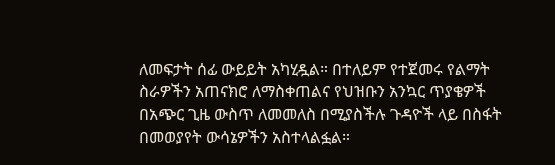ለመፍታት ሰፊ ውይይት አካሂዷል። በተለይም የተጀመሩ የልማት ስራዎችን አጠናክሮ ለማስቀጠልና የህዝቡን አንኳር ጥያቄዎች በአጭር ጊዜ ውስጥ ለመመለስ በሚያስችሉ ጉዳዮች ላይ በስፋት በመወያየት ውሳኔዎችን አስተላልፏል።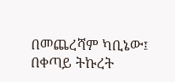በመጨረሻም ካቢኔው፤ በቀጣይ ትኩረት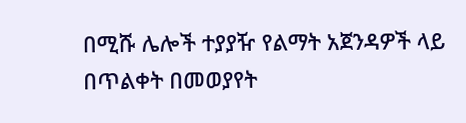በሚሹ ሌሎች ተያያዥ የልማት አጀንዳዎች ላይ በጥልቀት በመወያየት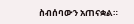ስብሰባውን አጠናቋል።